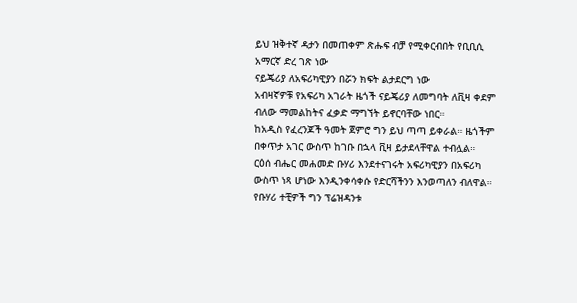ይህ ዝቅተኛ ዳታን በመጠቀም ጽሑፍ ብቻ የሚቀርብበት የቢቢሲ አማርኛ ድረ ገጽ ነው
ናይጄሪያ ለአፍሪካዊያን በሯን ክፍት ልታደርግ ነው
አብዛኛዎቹ የአፍሪካ አገራት ዜጎች ናይጄሪያ ለመግባት ለቪዛ ቀደም ብለው ማመልከትና ፈቃድ ማግኘት ይኖርባቸው ነበር።
ከአዲስ የፈረንጆች ዓመት ጀምሮ ግን ይህ ጣጣ ይቀራል። ዜጎችም በቀጥታ አገር ውስጥ ከገቡ በኋላ ቪዛ ይታደላቸዋል ተብሏል።
ርዕሰ ብሔር መሐመድ ቡሃሪ እንደተናገሩት አፍሪካዊያን በአፍሪካ ውስጥ ነጻ ሆነው እንዲንቀሳቀሱ የድርሻችንን እንወጣለን ብለዋል።
የቡሃሪ ተቺዎች ግን ፕሬዝዳንቱ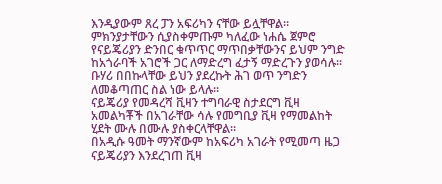እንዲያውም ጸረ ፓን አፍሪካን ናቸው ይሏቸዋል።
ምክንያታቸውን ሲያስቀምጡም ካለፈው ነሐሴ ጀምሮ የናይጄሪያን ድንበር ቁጥጥር ማጥበቃቸውንና ይህም ንግድ ከአጎራባች አገሮች ጋር ለማድረግ ፈታኝ ማድረጉን ያወሳሉ።
ቡሃሪ በበኩላቸው ይህን ያደረኩት ሕገ ወጥ ንግድን ለመቆጣጠር ስል ነው ይላሉ።
ናይጄሪያ የመዳረሻ ቪዛን ተግባራዊ ስታደርግ ቪዛ አመልካቾች በአገራቸው ሳሉ የመግቢያ ቪዛ የማመልከት ሂደት ሙሉ በሙሉ ያስቀርላቸዋል።
በአዲሱ ዓመት ማንኛውም ከአፍሪካ አገራት የሚመጣ ዜጋ ናይጄሪያን እንደረገጠ ቪዛ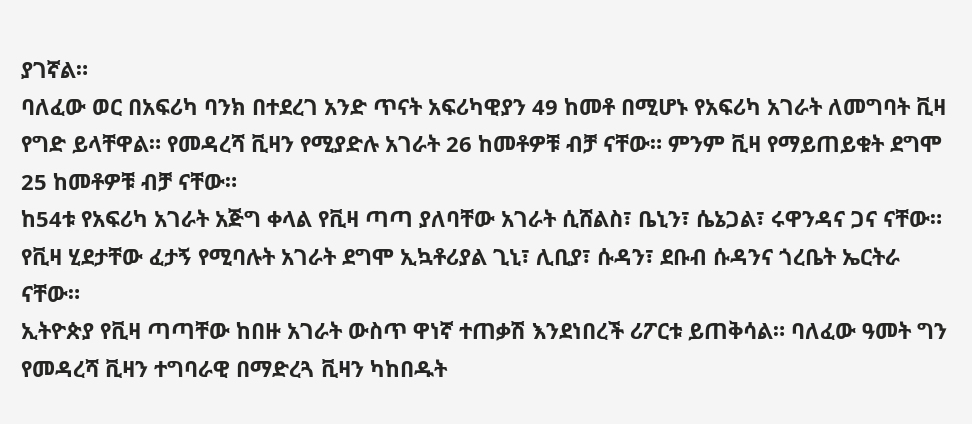ያገኛል።
ባለፈው ወር በአፍሪካ ባንክ በተደረገ አንድ ጥናት አፍሪካዊያን 49 ከመቶ በሚሆኑ የአፍሪካ አገራት ለመግባት ቪዛ የግድ ይላቸዋል። የመዳረሻ ቪዛን የሚያድሉ አገራት 26 ከመቶዎቹ ብቻ ናቸው። ምንም ቪዛ የማይጠይቁት ደግሞ 25 ከመቶዎቹ ብቻ ናቸው።
ከ54ቱ የአፍሪካ አገራት አጅግ ቀላል የቪዛ ጣጣ ያለባቸው አገራት ሲሸልስ፣ ቤኒን፣ ሴኔጋል፣ ሩዋንዳና ጋና ናቸው።
የቪዛ ሂደታቸው ፈታኝ የሚባሉት አገራት ደግሞ ኢኳቶሪያል ጊኒ፣ ሊቢያ፣ ሱዳን፣ ደቡብ ሱዳንና ጎረቤት ኤርትራ ናቸው።
ኢትዮጵያ የቪዛ ጣጣቸው ከበዙ አገራት ውስጥ ዋነኛ ተጠቃሽ እንደነበረች ሪፖርቱ ይጠቅሳል። ባለፈው ዓመት ግን የመዳረሻ ቪዛን ተግባራዊ በማድረጓ ቪዛን ካከበዱት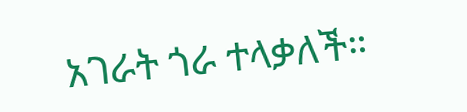አገራት ጎራ ተላቃለች።